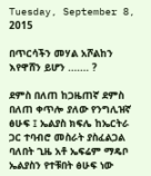Tuesday, September 8, 2015

በጥርሳችን መሃል አሾልከን እየዋሸን ይሆን ....... ?

ደምስ በለጠ ከጋዜጠኛ ደምስ በለጠ ቀጥሎ ያለው የንግሊዝኛ ፅሁፍ ፤ ኤልያስ ክፍሌ ከኤርትራ ጋር ተባብሮ መስራት ያስፈልጋል ባለበት ጊዜ አቶ ኤፍሬም ማዴቦ ኤልያስን የተቹበት ፅሁፍ ነው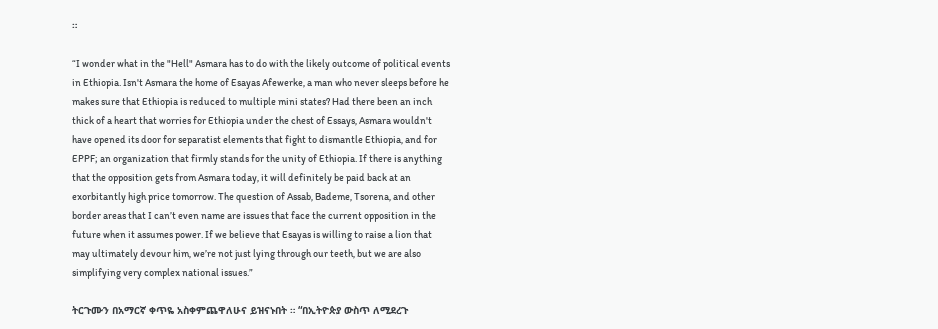።

“I wonder what in the "Hell" Asmara has to do with the likely outcome of political events in Ethiopia. Isn't Asmara the home of Esayas Afewerke, a man who never sleeps before he makes sure that Ethiopia is reduced to multiple mini states? Had there been an inch thick of a heart that worries for Ethiopia under the chest of Essays, Asmara wouldn't have opened its door for separatist elements that fight to dismantle Ethiopia, and for EPPF; an organization that firmly stands for the unity of Ethiopia. If there is anything that the opposition gets from Asmara today, it will definitely be paid back at an exorbitantly high price tomorrow. The question of Assab, Bademe, Tsorena, and other border areas that I can’t even name are issues that face the current opposition in the future when it assumes power. If we believe that Esayas is willing to raise a lion that may ultimately devour him, we’re not just lying through our teeth, but we are also simplifying very complex national issues.”

ትርጉሙን በአማርኛ ቀጥዬ አስቀምጨዋለሁና ይዝናኑበት ። “በኢትዮጵያ ውስጥ ለሚደረጉ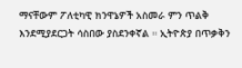ማናቸውም ፖለቲካዊ ክንዋኔዎች አስመራ ምን ጥልቅ እንደሚያደርጋት ሳስበው ያስደንቀኛል ። ኢትዮጵያ በጥቃቅን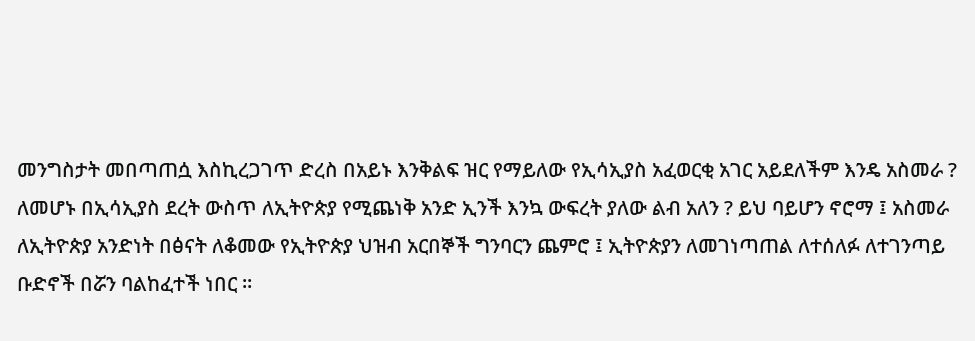መንግስታት መበጣጠሷ እስኪረጋገጥ ድረስ በአይኑ እንቅልፍ ዝር የማይለው የኢሳኢያስ አፈወርቂ አገር አይደለችም እንዴ አስመራ ? ለመሆኑ በኢሳኢያስ ደረት ውስጥ ለኢትዮጵያ የሚጨነቅ አንድ ኢንች እንኳ ውፍረት ያለው ልብ አለን ? ይህ ባይሆን ኖሮማ ፤ አስመራ ለኢትዮጵያ አንድነት በፅናት ለቆመው የኢትዮጵያ ህዝብ አርበኞች ግንባርን ጨምሮ ፤ ኢትዮጵያን ለመገነጣጠል ለተሰለፉ ለተገንጣይ ቡድኖች በሯን ባልከፈተች ነበር ።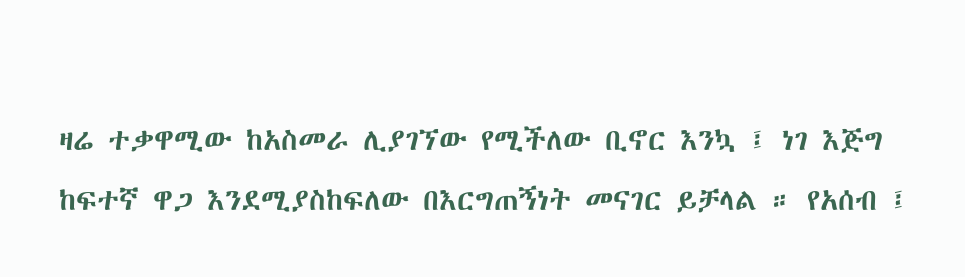ዛሬ ተቃዋሚው ከአስመራ ሊያገኘው የሚችለው ቢኖር እንኳ ፤ ነገ እጅግ ከፍተኛ ዋጋ እንደሚያስከፍለው በእርግጠኝነት መናገር ይቻላል ። የአሰብ ፤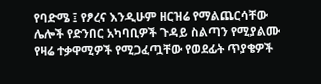የባድሜ ፤ የፆረና እንዲሁም ዘርዝሬ የማልጨርሳቸው ሌሎች የድንበር አካባቢዎች ጉዳይ ስልጣን የሚያልሙ የዛሬ ተቃዋሚዎች የሚጋፈጧቸው የወደፊት ጥያቄዎች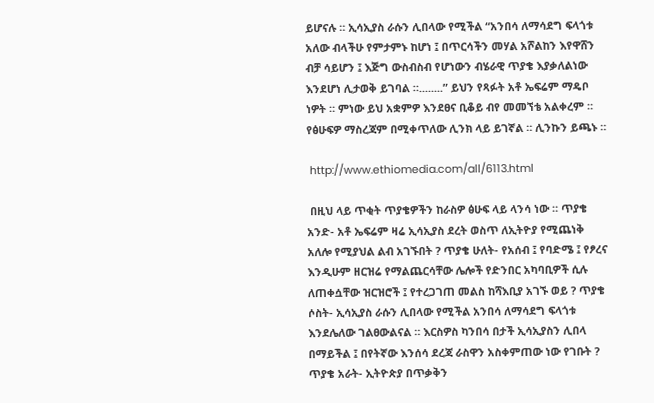ይሆናሉ ። ኢሳኢያስ ራሱን ሊበላው የሚችል “አንበሳ ለማሳደግ ፍላጎቱ አለው ብላችሁ የምታምኑ ከሆነ ፤ በጥርሳችን መሃል አሾልከን እየዋሸን ብቻ ሳይሆን ፤ እጅግ ውስብስብ የሆነውን ብሄራዊ ጥያቄ እያቃለልነው እንደሆነ ሊታወቅ ይገባል ።........” ይህን የጻፉት አቶ ኤፍሬም ማዴቦ ነዎት ። ምነው ይህ አቋምዎ እንደፀና ቢቆይ ብየ መመኘቴ አልቀረም ። የፅሁፍዎ ማስረጃም በሚቀጥለው ሊንክ ላይ ይገኛል ። ሊንኩን ይጫኑ ።

 http://www.ethiomedia.com/all/6113.html

 በዚህ ላይ ጥቂት ጥያቄዎችን ከራስዎ ፅሁፍ ላይ ላንሳ ነው ። ጥያቄ አንድ- አቶ ኤፍሬም ዛሬ ኢሳኢያስ ደረት ወስጥ ለኢትዮያ የሚጨነቅ አለሎ የሚያህል ልብ አገኙበት ? ጥያቄ ሁለት- የአሰብ ፤ የባድሜ ፤ የፆረና እንዲሁም ዘርዝሬ የማልጨርሳቸው ሌሎች የድንበር አካባቢዎች ሲሉ ለጠቀሷቸው ዝርዝሮች ፤ የተረጋገጠ መልስ ከሻእቢያ አገኙ ወይ ? ጥያቄ ሶስት- ኢሳኢያስ ራሱን ሊበላው የሚችል አንበሳ ለማሳደግ ፍላጎቱ እንደሌለው ገልፀውልናል ። እርስዎስ ካንበሳ በታች ኢሳኢያስን ሊበላ በማይችል ፤ በየትኛው እንሰሳ ደረጃ ራስዋን አስቀምጠው ነው የገቡት ? ጥያቄ አራት- ኢትዮጵያ በጥቃቅን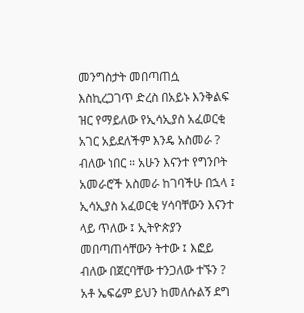መንግስታት መበጣጠሷ እስኪረጋገጥ ድረስ በአይኑ እንቅልፍ ዝር የማይለው የኢሳኢያስ አፈወርቂ አገር አይደለችም እንዴ አስመራ ? ብለው ነበር ። አሁን እናንተ የግንቦት አመራሮች አስመራ ከገባችሁ በኋላ ፤ ኢሳኢያስ አፈወርቂ ሃሳባቸውን እናንተ ላይ ጥለው ፤ ኢትዮጵያን መበጣጠሳቸውን ትተው ፤ እፎይ ብለው በጀርባቸው ተንጋለው ተኙን ? አቶ ኤፍሬም ይህን ከመለሱልኝ ደግ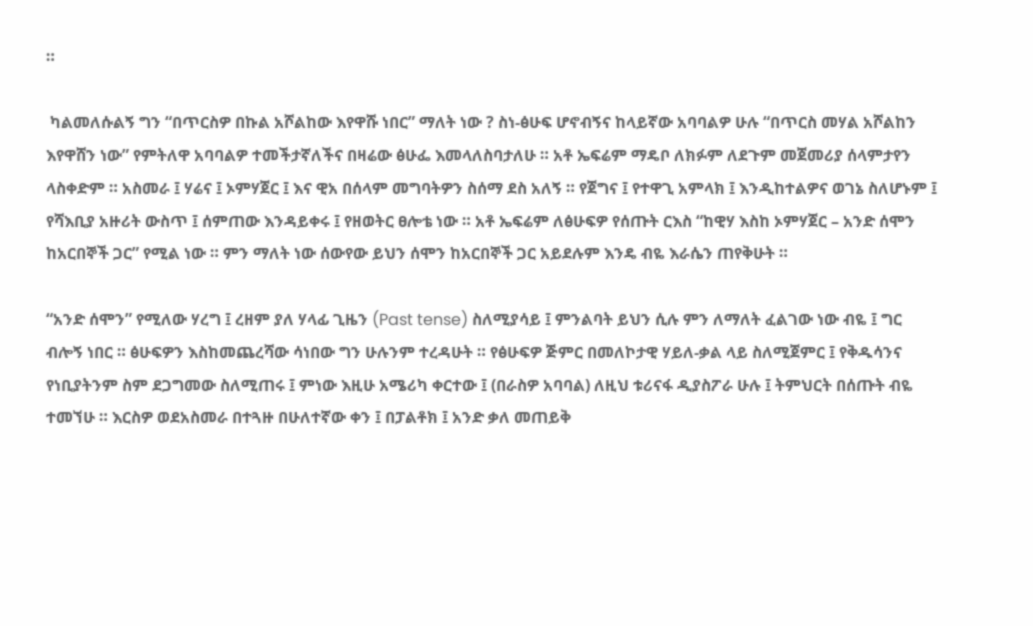።

 ካልመለሱልኝ ግን “በጥርስዎ በኩል አሾልከው እየዋሹ ነበር” ማለት ነው ? ስነ-ፅሁፍ ሆኖብኝና ከላይኛው አባባልዎ ሁሉ “በጥርስ መሃል አሾልከን እየዋሸን ነው” የምትለዋ አባባልዎ ተመችታኛለችና በዛሬው ፅሁፌ እመላለስባታለሁ ። አቶ ኤፍሬም ማዴቦ ለክፉም ለደጉም መጀመሪያ ሰላምታየን ላስቀድም ። አስመራ ፤ ሃሬና ፤ ኦምሃጀር ፤ እና ዊአ በሰላም መግባትዎን ስሰማ ደስ አለኝ ። የጀግና ፤ የተዋጊ አምላክ ፤ እንዲከተልዎና ወገኔ ስለሆኑም ፤ የሻእቢያ አዙሪት ውስጥ ፤ ሰምጠው እንዳይቀሩ ፤ የዘወትር ፀሎቴ ነው ። አቶ ኤፍሬም ለፅሁፍዎ የሰጡት ርእስ “ከዊሃ እስከ ኦምሃጀር – አንድ ሰሞን ከአርበኞች ጋር” የሚል ነው ። ምን ማለት ነው ሰውየው ይህን ሰሞን ከአርበኞች ጋር አይደሉም እንዴ ብዬ እራሴን ጠየቅሁት ።

“አንድ ሰሞን” የሚለው ሃረግ ፤ ረዘም ያለ ሃላፊ ጊዜን (Past tense) ስለሚያሳይ ፤ ምንልባት ይህን ሲሉ ምን ለማለት ፈልገው ነው ብዬ ፤ ግር ብሎኝ ነበር ። ፅሁፍዎን እስከመጨረሻው ሳነበው ግን ሁሉንም ተረዳሁት ። የፅሁፍዎ ጅምር በመለኮታዊ ሃይለ-ቃል ላይ ስለሚጀምር ፤ የቅዱሳንና የነቢያትንም ስም ደጋግመው ስለሚጠሩ ፤ ምነው እዚሁ አሜሪካ ቀርተው ፤ (በራስዎ አባባል) ለዚህ ቱሪናፋ ዲያስፖራ ሁሉ ፤ ትምህርት በሰጡት ብዬ ተመኘሁ ። እርስዎ ወደአስመራ በተጓዙ በሁለተኛው ቀን ፤ በፓልቶክ ፤ አንድ ቃለ መጠይቅ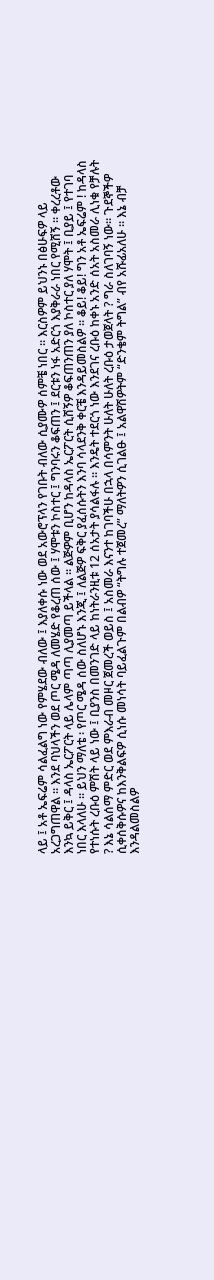ላይ ፤ አቶ ኤፍሬም ሳልፈልግ ነው የምሄደው ብለው ፤ እያለቀሱ ነው ወደ አውሮፕላን የገቡት ብለው ሲያሙዎ ሰምቼ ነበር ። እርስዎም ይህንኑ በፅሁፍዎ ላይ አረጋግጠዋል ። እንደ ባህላችን ወደ ጦር ሜዳ ለመሄድ የቆረጠ ሰው ፤ ሃሞቱን ኮስተር ፤ ግንባሩን ቆፍጠን ፤ ደርቱን ነፋ አድርጎ እያቅራራ ነበር የሚሸኝ ። ቀረረቶው እንኳ ይቅር ፤ ዳላስ ኤርፖርት ላይ ሌላም ጣጣ ሊያመጣ ይችላል ። ልጅዎም ቢሆን ከዳላስ ኤርፖርት ሲሸኝዎ ቆፍጠንጠን ያለ ኮስተር ያለ ሃሞት ፤ ቢያይ ፤ የተገባ ነበር እላለሁ ። ይህን ማለቴ ፡ የጦር ሜዳ ሰው ስለሆኑ እንጂ ፤ ለልጅዎ ፍቅር ያፈሰሱትን እንባ ሳላደንቅ ቀርቼ እንዳይመስልዎ ። ቆይ! ቆይ! ግን አቶ ኤፍሬም ! ከዳላስ የተነሱት ረቡዕ ምሽት ላይ ነው ፤ ቢያንስ በመንገድ ላይ ከነትራንዚቱ 12 ሰአታት ያሳልፋሉ ። እንዴት ተደርጎ ነው እንደገና ረቡዕ ከቀኑ አንድ ሰአት አስመራ ሊነቁ የቻሉት ? እኔ ሳልሰማ ምድር ወደ ምእራብ መዞር ጀመረች ወይስ ፤ አስመራ እናንተ ከገባችሁ በኋላ በሳምንት ሁለት ሁለት ረቡዕ ታወጀላት ? ግራ ስለገባኝ ነው። ጉደኞችዎ ሲቀሰቅሱዎና ከእንቅልፍዎ ሲነሱ መነሳት ባይፈልጉም በልብዎ “ትግሉ ተጀመረ” ማለትዎን ሲገልፁ ፤ አልዋሽዎትም “ድንቄም ትግል” ብየ አሹፊአለሁ ። እኔ ብቻ እንዳልመስልዎ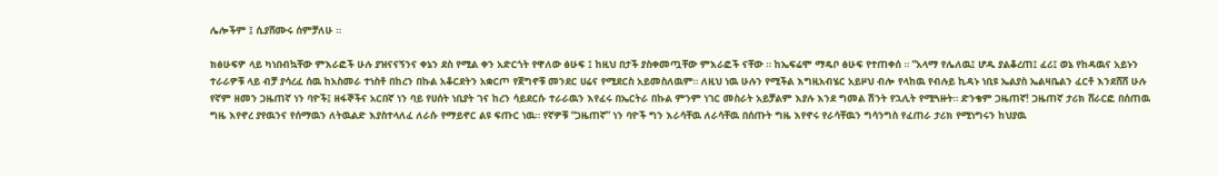ሌሎችም ፤ ሲያሸሙሩ ሰምቻለሁ ።

ክፅሁፍዎ ላይ ካነበብኳቸው ምእራፎች ሁሉ ያዝናናኝንና ቀኔን ደስ የሚል ቀን አድርጎት የዋለው ፅሁፍ ፤ ከዚህ በታች ያስቀመጧቸው ምእራፎች ናቸው ። ከኤፍሬሞ ማዴቦ ፅሁፍ የተጠቀሰ ። “አላማ የሌለዉ፤ ሆዱ ያልቆረጠ፤ ፈሪ፤ ወኔ የከዳዉና አይኑን ተራራዎቹ ላይ ብቻ ያሳረፈ ሰዉ ከአስመራ ተነስቶ በከረን በኩል አቆርደትን አቋርጦ የጀግኖቹ መንደር ሀሬና የሚደርስ አይመስለዉም። ለዚህ ነዉ ሁሉን የሚችል እግዚአብሄር አይዞህ ብሎ የላከዉ የብሉይ ኪዳኑ ነቢዩ ኤልያስ ኤልዛቤልን ፈርቶ እንደሸሸ ሁሉ የኛም ዘመን ጋዜጠኛ ነን ባዮች፤ ዘፋኞችና አርበኛ ነን ባይ የሀሰት ነቢያት ገና ከረን ሳይደርሱ ተራራዉን እየፈሩ በኤርትራ በኩል ምንም ነገር መስራት አይቻልም እያሉ እንደ ግመል ሽንት የኋሊት የሚጓዙት። ድንቄም ጋዜጠኛ! ጋዜጠኛ ታሪክ ሸራርፎ በሰጠዉ ግዜ እየኖረ ያየዉንና የሰማዉን ለትዉልድ እያስተላለፈ ለራሱ የማይኖር ልዩ ፍጡር ነዉ። የኛዎቹ “ጋዜጠኛ” ነን ባዮች ግን እራሳቸዉ ለራሳቸዉ በሰጡት ግዜ እየኖሩ የራሳቸዉን ግሳንግስ የፈጠራ ታሪክ የሚነግሩን ከህያዉ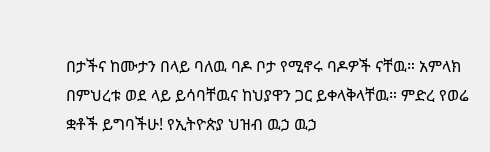በታችና ከሙታን በላይ ባለዉ ባዶ ቦታ የሚኖሩ ባዶዎች ናቸዉ። አምላክ በምህረቱ ወደ ላይ ይሳባቸዉና ከህያዋን ጋር ይቀላቅላቸዉ። ምድረ የወሬ ቋቶች ይግባችሁ! የኢትዮጵያ ህዝብ ዉኃ ዉኃ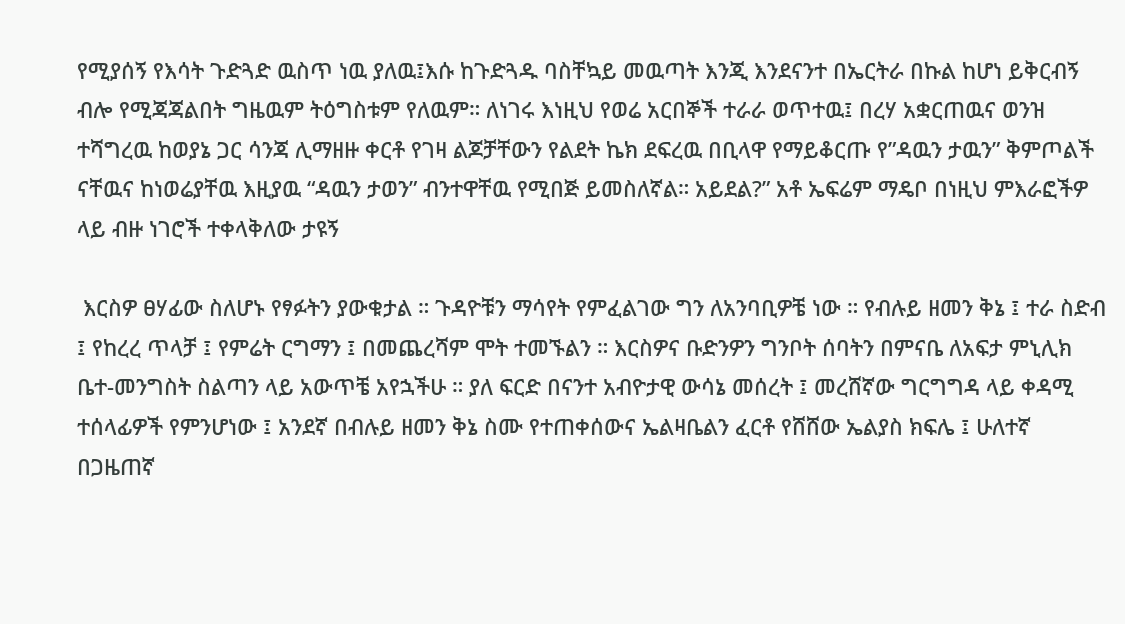የሚያሰኝ የእሳት ጉድጓድ ዉስጥ ነዉ ያለዉ፤እሱ ከጉድጓዱ ባስቸኳይ መዉጣት እንጂ እንደናንተ በኤርትራ በኩል ከሆነ ይቅርብኝ ብሎ የሚጃጃልበት ግዜዉም ትዕግስቱም የለዉም። ለነገሩ እነዚህ የወሬ አርበኞች ተራራ ወጥተዉ፤ በረሃ አቋርጠዉና ወንዝ ተሻግረዉ ከወያኔ ጋር ሳንጃ ሊማዘዙ ቀርቶ የገዛ ልጆቻቸውን የልደት ኬክ ደፍረዉ በቢላዋ የማይቆርጡ የ”ዳዉን ታዉን” ቅምጦልች ናቸዉና ከነወሬያቸዉ እዚያዉ “ዳዉን ታወን” ብንተዋቸዉ የሚበጅ ይመስለኛል። አይደል?” አቶ ኤፍሬም ማዴቦ በነዚህ ምእራፎችዎ ላይ ብዙ ነገሮች ተቀላቅለው ታዩኝ

 እርስዎ ፀሃፊው ስለሆኑ የፃፉትን ያውቁታል ። ጉዳዮቹን ማሳየት የምፈልገው ግን ለአንባቢዎቼ ነው ። የብሉይ ዘመን ቅኔ ፤ ተራ ስድብ ፤ የከረረ ጥላቻ ፤ የምሬት ርግማን ፤ በመጨረሻም ሞት ተመኙልን ። እርስዎና ቡድንዎን ግንቦት ሰባትን በምናቤ ለአፍታ ምኒሊክ ቤተ-መንግስት ስልጣን ላይ አውጥቼ አየኋችሁ ። ያለ ፍርድ በናንተ አብዮታዊ ውሳኔ መሰረት ፤ መረሸኛው ግርግግዳ ላይ ቀዳሚ ተሰላፊዎች የምንሆነው ፤ አንደኛ በብሉይ ዘመን ቅኔ ስሙ የተጠቀሰውና ኤልዛቤልን ፈርቶ የሸሸው ኤልያስ ክፍሌ ፤ ሁለተኛ በጋዜጠኛ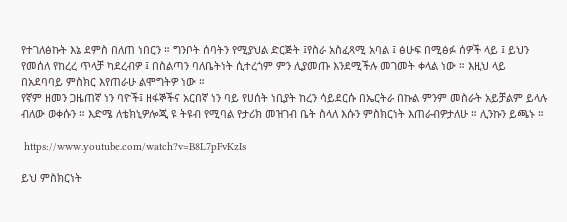የተገለፅኩት እኔ ደምስ በለጠ ነበርን ። ግንቦት ሰባትን የሚያህል ድርጅት ፤የስራ አስፈጻሚ አባል ፤ ፅሁፍ በሚፅፉ ሰዎች ላይ ፤ ይህን የመሰለ የከረረ ጥላቻ ካደረብዎ ፤ በስልጣን ባለቤትነት ሲተረጎም ምን ሊያመጡ እንደሚችሉ መገመት ቀላል ነው ። እዚህ ላይ በአደባባይ ምስክር እየጠራሁ ልሞግትዎ ነው ።
የኛም ዘመን ጋዜጠኛ ነን ባዮች፤ ዘፋኞችና አርበኛ ነን ባይ የሀሰት ነቢያት ከረን ሳይደርሱ በኤርትራ በኩል ምንም መስራት አይቻልም ይላሉ ብለው ወቀሱን ። እድሜ ለቴክኒዎሎጂ ዩ ትዩብ የሚባል የታሪክ መዝገብ ቤት ስላለ እሱን ምስክርነት እጠራብዎታለሁ ። ሊንኩን ይጫኑ ።

 https://www.youtube.com/watch?v=B8L7pFvKzIs

ይህ ምስክርነት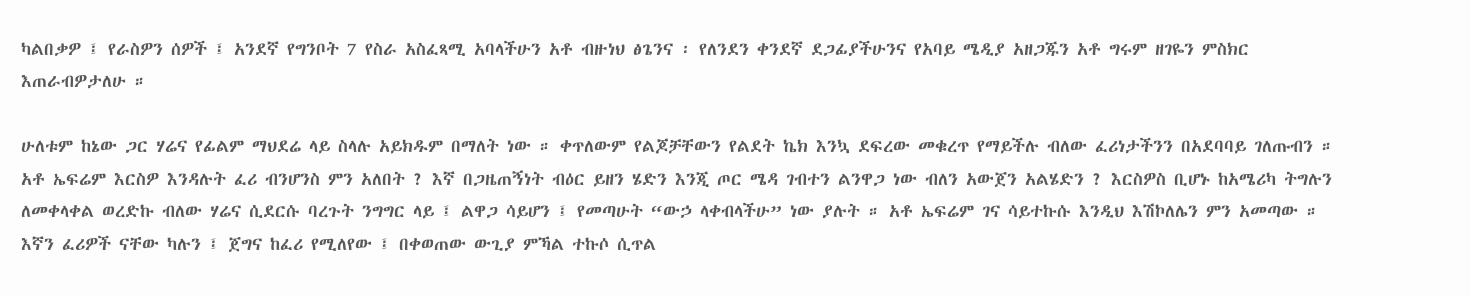ካልበቃዎ ፤ የራስዎን ሰዎች ፤ አንደኛ የግንቦት 7 የስራ አስፈጻሚ አባላችሁን አቶ ብዙነህ ፅጌንና ፡ የለንደን ቀንደኛ ደጋፊያችሁንና የአባይ ሜዲያ አዘጋጁን አቶ ግሩም ዘገዬን ምስክር እጠራብዎታለሁ ።

ሁለቱም ከኔው ጋር ሃሬና የፊልም ማህደሬ ላይ ስላሉ አይክዱም በማለት ነው ። ቀጥለውም የልጆቻቸውን የልደት ኬክ እንኳ ደፍረው መቁረጥ የማይችሉ ብለው ፈሪነታችንን በአደባባይ ገለጡብን ። አቶ ኤፍሬም እርስዎ እንዳሉት ፈሪ ብንሆንስ ምን አለበት ? እኛ በጋዜጠኝነት ብዕር ይዘን ሄድን እንጂ ጦር ሜዳ ገብተን ልንዋጋ ነው ብለን አውጀን አልሄድን ? እርስዎስ ቢሆኑ ከአሜሪካ ትግሉን ለመቀላቀል ወረድኩ ብለው ሃሬና ሲደርሱ ባረጉት ንግግር ላይ ፤ ልዋጋ ሳይሆን ፤ የመጣሁት “ውኃ ላቀብላችሁ” ነው ያሉት ። አቶ ኤፍሬም ገና ሳይተኩሱ እንዲህ እሽኮለሌን ምን አመጣው ። እኛን ፈሪዎች ናቸው ካሉን ፤ ጀግና ከፈሪ የሚለየው ፤ በቀወጠው ውጊያ ምኻል ተኩሶ ሲጥል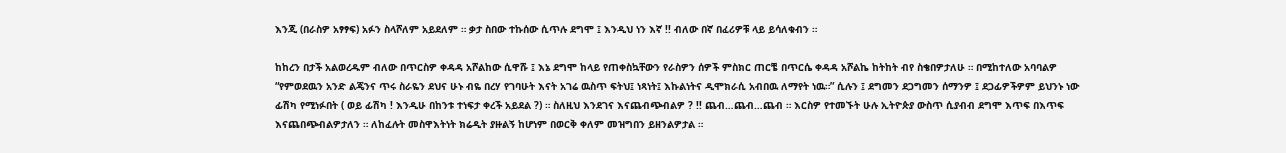እንጂ (በራስዎ አፃፃፍ) አፉን ስላሾለም አይደለም ። ቃታ ስበው ተኩሰው ሲጥሉ ደግሞ ፤ እንዲህ ነን እኛ !! ብለው በኛ በፈሪዎቹ ላይ ይሳለቁብን ።

ከከረን በታች አልወረዱም ብለው በጥርስዎ ቀዳዳ አሾልከው ሲዋሹ ፤ እኔ ደግሞ ከላይ የጠቀስኳቸውን የራስዎን ሰዎች ምስክር ጠርቼ በጥርሴ ቀዳዳ አሾልኬ ከትከት ብየ ስቄበዎታለሁ ። በሚከተለው አባባልዎ “የምወደዉን አንድ ልጄንና ጥሩ ስራዬን ደህና ሁኑ ብዬ በረሃ የገባሁት እናት አገሬ ዉስጥ ፍትህ፤ ነጻነት፤ እኩልነትና ዲሞክራሲ አብበዉ ለማየት ነዉ።” ሲሉን ፤ ደግመን ደጋግመን ሰማንዎ ፤ ደጋፊዎችዎም ይህንኑ ነው ፊሽካ የሚነፉበት ( ወይ ፊሽካ ! እንዲሁ በከንቱ ተነፍታ ቀረች አይደል ?) ። ስለዚህ እንደገና እናጨብጭብልዎ ? !! ጨብ…ጨብ…ጨብ ። እርስዎ የተመኙት ሁሉ ኢትዮጵያ ውስጥ ሲያብብ ደግሞ እጥፍ በእጥፍ እናጨበጭብልዎታለን ። ለከፈሉት መስዋእትነት ክሬዲት ያዙልኝ ከሆነም በወርቅ ቀለም መዝግበን ይዘንልዎታል ።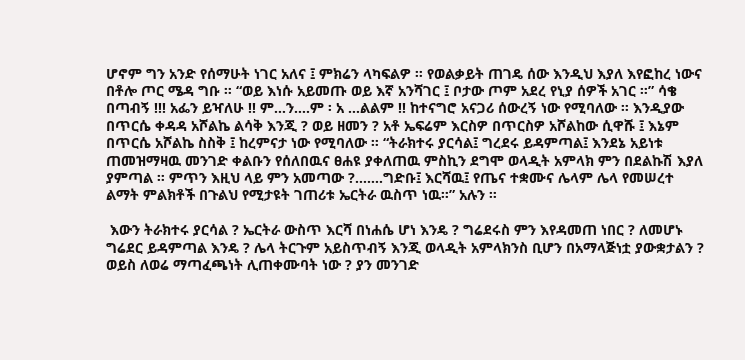ሆኖም ግን አንድ የሰማሁት ነገር አለና ፤ ምክሬን ላካፍልዎ ። የወልቃይት ጠገዴ ሰው እንዲህ እያለ እየፎከረ ነውና በቶሎ ጦር ሜዳ ግቡ ። “ወይ እነሱ አይመጡ ወይ እኛ አንሻገር ፤ ቦታው ጦም አደረ የኒያ ሰዎች አገር ።” ሳቄ በጣብኝ !!! አፌን ይዣለሁ !! ም…ን….ም ፡ አ …ልልም !! ከተናግሮ አናጋሪ ሰውረኝ ነው የሚባለው ። እንዲያው በጥርሴ ቀዳዳ አሾልኬ ልሳቅ እንጂ ? ወይ ዘመን ? አቶ ኤፍሬም እርስዎ በጥርስዎ አሾልከው ሲዋሹ ፤ እኔም በጥርሴ አሾልኬ ስስቅ ፤ ከረምናታ ነው የሚባለው ። “ትራክተሩ ያርሳል፤ ግረደሩ ይዳምጣል፤ እንደኔ አይነቱ ጠመዝማዛዉ መንገድ ቀልቡን የሰለበዉና ፀሐዩ ያቀለጠዉ ምስኪን ደግሞ ወላዲት አምላክ ምን በደልኩሽ እያለ ያምጣል ። ምጥን እዚህ ላይ ምን አመጣው ?…….ግድቡ፤ እርሻዉ፤ የጤና ተቋሙና ሌላም ሌላ የመሠረተ ልማት ምልክቶች በጉልህ የሚታዩት ገጠሪቱ ኤርትራ ዉስጥ ነዉ።” አሉን ።

 እውን ትራክተሩ ያርሳል ? ኤርትራ ውስጥ እርሻ በነሐሴ ሆነ እንዴ ? ግሬደሩስ ምን እየዳመጠ ነበር ? ለመሆኑ ግሬደር ይዳምጣል እንዴ ? ሌላ ትርጉም አይስጥብኝ እንጂ ወላዲት አምላክንስ ቢሆን በአማላጅነቷ ያውቋታልን ? ወይስ ለወሬ ማጣፈጫነት ሊጠቀሙባት ነው ? ያን መንገድ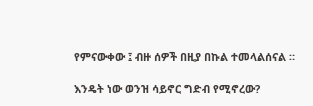የምናውቀው ፤ ብዙ ሰዎች በዚያ በኩል ተመላልሰናል ።

እንዴት ነው ወንዝ ሳይኖር ግድብ የሚኖረው?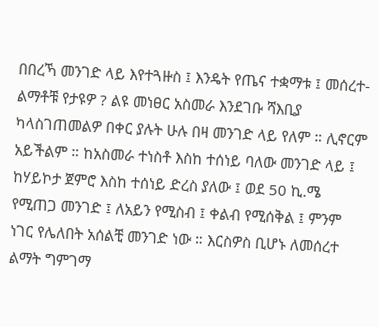በበረኻ መንገድ ላይ እየተጓዙስ ፤ እንዴት የጤና ተቋማቱ ፤ መሰረተ-ልማቶቹ የታዩዎ ? ልዩ መነፀር አስመራ እንደገቡ ሻእቢያ ካላስገጠመልዎ በቀር ያሉት ሁሉ በዛ መንገድ ላይ የለም ። ሊኖርም አይችልም ። ከአስመራ ተነስቶ እስከ ተሰነይ ባለው መንገድ ላይ ፤ ከሃይኮታ ጀምሮ እስከ ተሰነይ ድረስ ያለው ፤ ወደ 50 ኪ.ሜ የሚጠጋ መንገድ ፤ ለአይን የሚስብ ፤ ቀልብ የሚሰቅል ፤ ምንም ነገር የሌለበት አሰልቺ መንገድ ነው ። እርስዎስ ቢሆኑ ለመሰረተ ልማት ግምገማ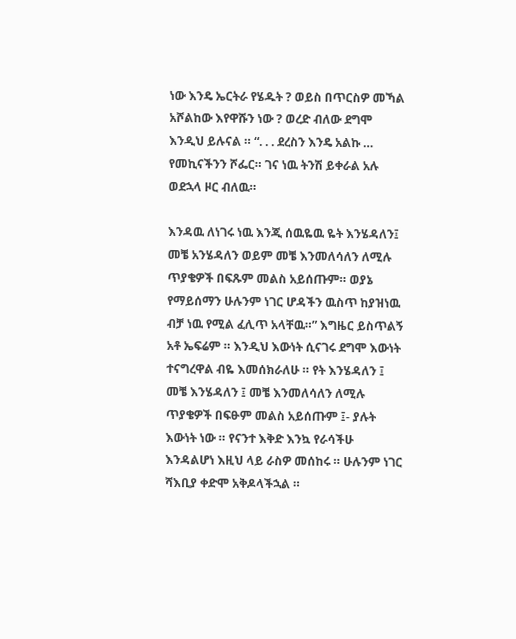ነው እንዴ ኤርትራ የሄዱት ? ወይስ በጥርስዎ መኻል አሾልከው እየዋሹን ነው ? ወረድ ብለው ደግሞ እንዲህ ይሉናል ። “. . . ደረስን እንዴ አልኩ … የመኪናችንን ሾፌር። ገና ነዉ ትንሽ ይቀራል አሉ ወደኋላ ዞር ብለዉ።

እንዳዉ ለነገሩ ነዉ እንጂ ሰዉዬዉ ዬት እንሄዳለን፤ መቼ አንሄዳለን ወይም መቼ እንመለሳለን ለሚሉ ጥያቄዎች በፍጹም መልስ አይሰጡም። ወያኔ የማይሰማን ሁሉንም ነገር ሆዳችን ዉስጥ ከያዝነዉ ብቻ ነዉ የሚል ፈሊጥ አላቸዉ።” እግዜር ይስጥልኝ አቶ ኤፍሬም ። እንዲህ እውነት ሲናገሩ ደግሞ እውነት ተናግረዋል ብዬ እመሰክራለሁ ። የት እንሄዳለን ፤ መቼ እንሄዳለን ፤ መቼ እንመለሳለን ለሚሉ ጥያቄዎች በፍፁም መልስ አይሰጡም ፤- ያሉት እውነት ነው ። የናንተ እቅድ እንኳ የራሳችሁ እንዳልሆነ እዚህ ላይ ራስዎ መሰከሩ ። ሁሉንም ነገር ሻእቢያ ቀድሞ አቅዶላችኋል ።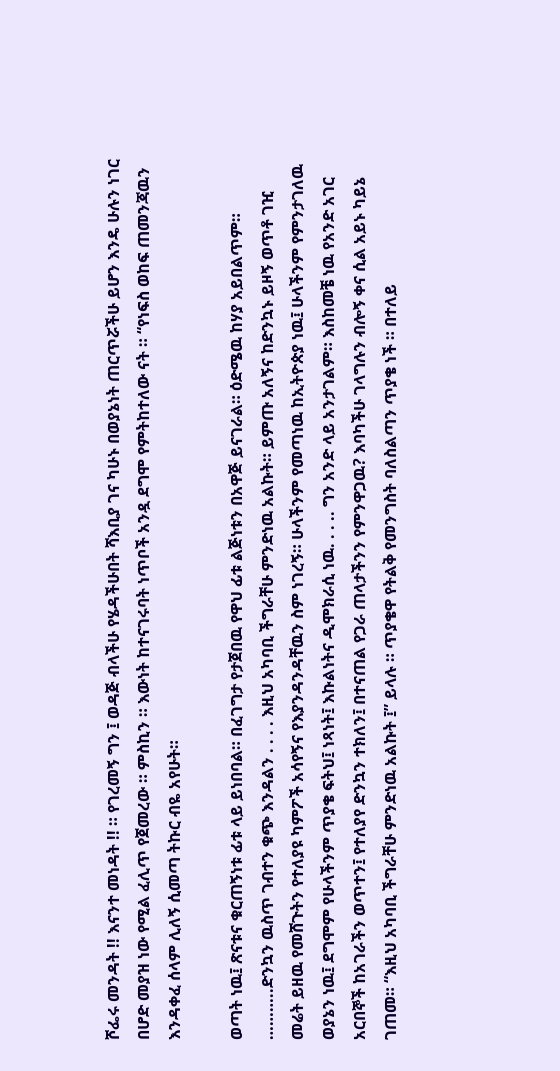ሾፌሩ መንዳት !! እናንተ መነዳት !! ። የገረመኝ ግን ፤ ወዳጅ ብላችሁ የሄዳችሁበት ሻእቢያ ገና ካሁኑ በወያኔነት ጠርጥሯችሁ ይሆን እንዴ ሁሉን ነገር በሆድ መያዝ ነው የሚል ፈሊጥ የጀመረው ። ምስኪን ። እውነት ከተናገሩባት ነጥቦች አንዷ ደግሞ የምትከተለው ናት ። “የነፍስ ወከፍ ጠመንጃዉን እንዳቀፈ ሰላም ሊለኝ ሲመጣ ትኩር ብዬ አየሁት።

ወጣት ነዉ፤ ጽናቱና ቁርጠኝነቱ ፊቱ ላይ ይነበባል። በፈገግታ የታጀበዉ የዋህ ፊቱ ልጅነቱን በአዋጅ ይናገራል። ዕድሜዉ ከሃያ አይበልጥም። ………..ድንኳን ዉስጥ ገብተን ቁጭ እንዳልን . . . . እዚህ አካባቢ ችግራቸሁ ምንድነዉ አልኩት። ይምጡ አለኝና ከድንኳኑ ይዞኝ ወጥቶ ገዢ መሬት ይዘዉ የመሸጉትን የተለያዩ ካምፖች አሳየኝና የእያንዳንዳቸዉን ስም ነገረኝ። ሁላችንም የመጣነዉ ከኢትዮጵያ ነዉ፤ ሁላችንም የምንታገለዉ ወያኔን ነዉ፤ ደግሞም የሁላችንም ጥያቄ ፍትህ፤ ነጻነት፤ እኩልነትና ዲሞክራሲ ነዉ. . . .. ግን አንድ ላይ አንታገልም። እስከመቼ ነዉ የአንድ አገር አርበኞች ከአገራችን ወጥተን፤ የተለያየ ድንኳን ተክለን፤ በተናጠል የጋራ ጠላታችንን የምንዋጋዉ? እባካችሁ ገላግሉን ብሎኝ ቀና ሲል አይኑ ካይኔ ገጠመ። “እዚህ አካባቢ ችግራቸሁ ምንድነዉ አልኩት ፤” ይላሉ ። ጥያቄዋ የትልቅ የመንግስት ባለስልጣን ጥያቄ ነች ። በተለይ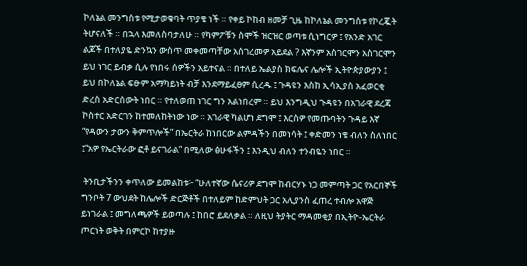ኮለኔል መንግስቱ የሚታወቁባት ጥያቄ ነች ። የቀይ ኮከብ ዘመቻ ጊዜ ከኮለኔል መንግስቱ የኮረጇት ትሆናለች ። በኋላ እመለስባታለሁ ። የካምፖቹን ስሞች ዝርዝር ወጣቱ ሲነግርዎ ፤ የአንድ አገር ልጆች በተለያዬ ድንኳን ውስጥ መቀመጣቸው አስገረመዎ አይደል ? እኛንም አስገርሞን አስገርሞን ይህ ነገር ይብቃ ሲሉ የነበሩ ሰዎችን አይተናል ። በተለይ ኤልያስ ክፍሌና ሌሎች ኢትዮጵያውያን ፤ ይህ በኮለኔል ፍፁም አማካይነት ብቻ እንደማይፈፀም ሲረዱ ፤ ጉዳዩን እስከ ኢሳኢያስ አፈወርቂ ድረስ አድርሰውት ነበር ። የተለወጠ ነገር ግን አልነበረም ። ይህ እንግዲህ ጉዳዩን በአገራዊ ደረጃ ኮስተር አድርገን ከተመለከትነው ነው ። አገራዊ ካልሆነ ደግሞ ፤ እርስዎ የመጡባትን ጉዳይ እኛ “የዳውን ታውን ቅምጥሎች” በኤርትራ ከነበርው ልምዳችን በመነሳት ፤ ቀድመን ነቄ ብለን ስለነበር ፤“አዎ የኤርትራው ፎቶ ይናገራል” በሚለው ፅሁፋችን ፤ እንዲህ ብለን ተንብዬን ነበር ።

 ትንቢታችንን ቀጥለው ይመልከቱ፦ “ሁለተኛው ሴናሪዎ ደግሞ ከብርሃኑ ነጋ መምጣት ጋር የአርበኞች ግንቦት 7 ውህደት ከሌሎች ድርጅቶች በተለይም ከድምህት ጋር አሊያንስ ፈጠረ ተብሎ አዋጅ ይነገራል ፤ መግለጫዎች ይወጣሉ ፤ ከበሮ ይደለቃል ። ለዚህ ትያትር ማዳመቂያ በኢትዮ-ኤርትራ ጦርነት ወቅት በምርኮ ከተያዙ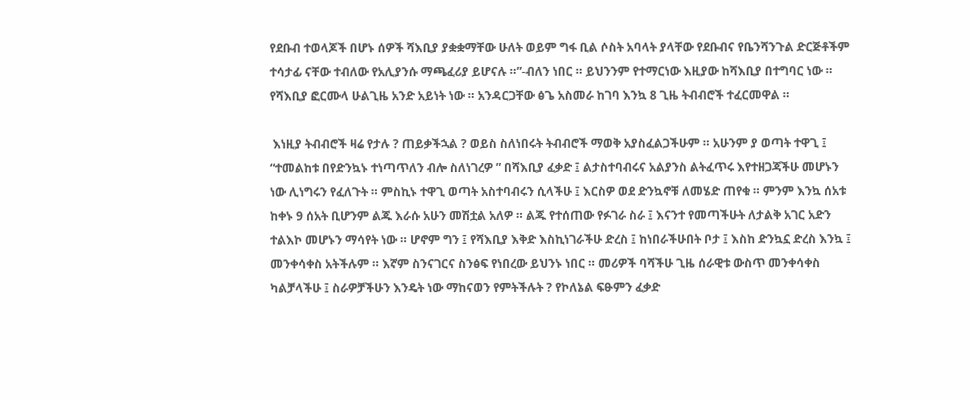የደቡብ ተወላጆች በሆኑ ሰዎች ሻእቢያ ያቋቋማቸው ሁለት ወይም ግፋ ቢል ሶስት አባላት ያላቸው የደቡብና የቤንሻንጉል ድርጅቶችም ተሳታፊ ናቸው ተብለው የአሊያንሱ ማጫፈሪያ ይሆናሉ ።”-ብለን ነበር ። ይህንንም የተማርነው እዚያው ከሻእቢያ በተግባር ነው ። የሻእቢያ ፎርሙላ ሁልጊዜ አንድ አይነት ነው ። አንዳርጋቸው ፅጌ አስመራ ከገባ እንኳ 8 ጊዜ ትብብሮች ተፈርመዋል ።

 እነዚያ ትብብሮች ዛሬ የታሉ ? ጠይቃችኋል ? ወይስ ስለነበሩት ትብብሮች ማወቅ አያስፈልጋችሁም ። አሁንም ያ ወጣት ተዋጊ ፤ “ተመልከቱ በየድንኳኑ ተነጣጥለን ብሎ ስለነገረዎ ” በሻእቢያ ፈቃድ ፤ ልታስተባብሩና አልያንስ ልትፈጥሩ እየተዘጋጃችሁ መሆኑን ነው ሊነግሩን የፈለጉት ። ምስኪኑ ተዋጊ ወጣት አስተባብሩን ሲላችሁ ፤ እርስዎ ወደ ድንኳኖቹ ለመሄድ ጠየቁ ። ምንም እንኳ ሰአቱ ከቀኑ 9 ሰአት ቢሆንም ልጁ እራሱ አሁን መሽቷል አለዎ ። ልጁ የተሰጠው የፉገራ ስራ ፤ እናንተ የመጣችሁት ለታልቅ አገር አድን ተልእኮ መሆኑን ማሳየት ነው ። ሆኖም ግን ፤ የሻእቢያ እቅድ እስኪነገራችሁ ድረስ ፤ ከነበራችሁበት ቦታ ፤ እስከ ድንኳኗ ድረስ እንኳ ፤ መንቀሳቀስ አትችሉም ። እኛም ስንናገርና ስንፅፍ የነበረው ይህንኑ ነበር ። መሪዎች ባሻችሁ ጊዜ ሰራዊቱ ውስጥ መንቀሳቀስ ካልቻላችሁ ፤ ስራዎቻችሁን እንዴት ነው ማከናወን የምትችሉት ? የኮለኔል ፍፁምን ፈቃድ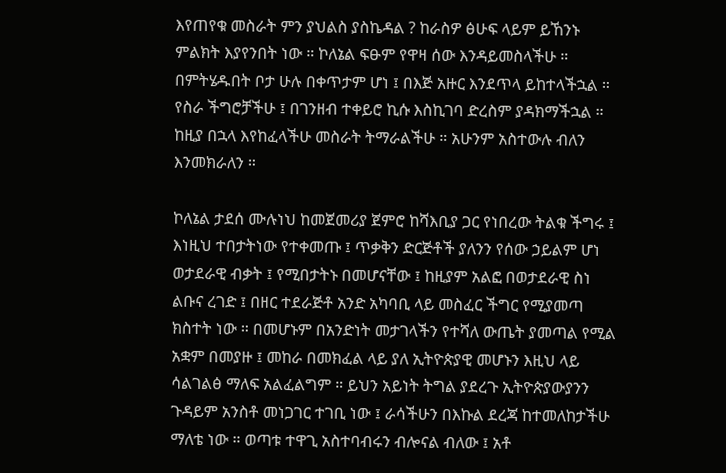እየጠየቁ መስራት ምን ያህልስ ያስኬዳል ? ከራስዎ ፅሁፍ ላይም ይኸንኑ ምልክት እያየንበት ነው ። ኮለኔል ፍፁም የዋዛ ሰው እንዳይመስላችሁ ። በምትሄዱበት ቦታ ሁሉ በቀጥታም ሆነ ፤ በእጅ አዙር እንደጥላ ይከተላችኋል ። የስራ ችግሮቻችሁ ፤ በገንዘብ ተቀይሮ ኪሱ እስኪገባ ድረስም ያዳክማችኋል ። ከዚያ በኋላ እየከፈላችሁ መስራት ትማራልችሁ ። አሁንም አስተውሉ ብለን እንመክራለን ።

ኮለኔል ታደሰ ሙሉነህ ከመጀመሪያ ጀምሮ ከሻእቢያ ጋር የነበረው ትልቁ ችግሩ ፤ እነዚህ ተበታትነው የተቀመጡ ፤ ጥቃቅን ድርጅቶች ያለንን የሰው ኃይልም ሆነ ወታደራዊ ብቃት ፤ የሚበታትኑ በመሆናቸው ፤ ከዚያም አልፎ በወታደራዊ ስነ ልቡና ረገድ ፤ በዘር ተደራጅቶ አንድ አካባቢ ላይ መስፈር ችግር የሚያመጣ ክስተት ነው ። በመሆኑም በአንድነት መታገላችን የተሻለ ውጤት ያመጣል የሚል አቋም በመያዙ ፤ መከራ በመክፈል ላይ ያለ ኢትዮጵያዊ መሆኑን እዚህ ላይ ሳልገልፅ ማለፍ አልፈልግም ። ይህን አይነት ትግል ያደረጉ ኢትዮጵያውያንን ጉዳይም አንስቶ መነጋገር ተገቢ ነው ፤ ራሳችሁን በእኩል ደረጃ ከተመለከታችሁ ማለቴ ነው ። ወጣቱ ተዋጊ አስተባብሩን ብሎናል ብለው ፤ አቶ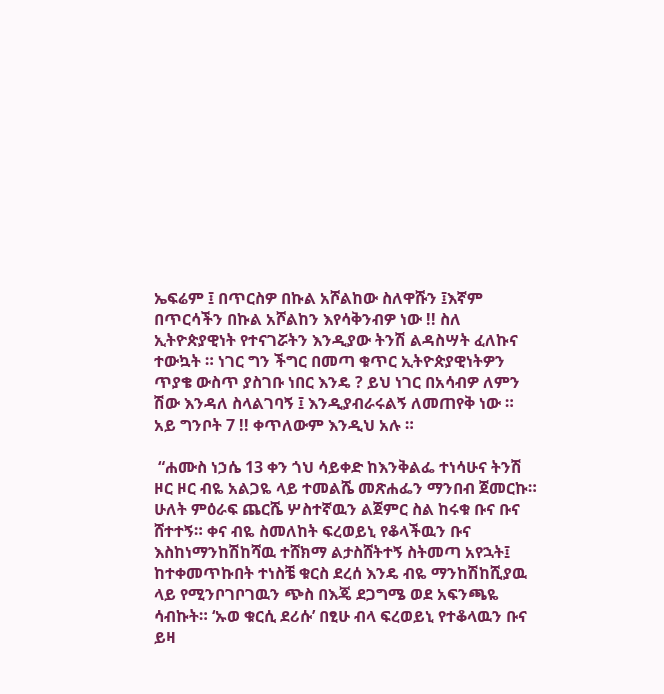ኤፍሬም ፤ በጥርስዎ በኩል አሾልከው ስለዋሹን ፤እኛም በጥርሳችን በኩል አሾልከን እየሳቅንብዎ ነው !! ስለ ኢትዮጵያዊነት የተናገሯትን እንዲያው ትንሽ ልዳስሣት ፈለኩና ተውኳት ። ነገር ግን ችግር በመጣ ቁጥር ኢትዮጵያዊነትዎን ጥያቄ ውስጥ ያስገቡ ነበር እንዴ ? ይህ ነገር በአሳብዎ ለምን ሽው እንዳለ ስላልገባኝ ፤ እንዲያብራሩልኝ ለመጠየቅ ነው ። አይ ግንቦት 7 !! ቀጥለውም እንዲህ አሉ ።

 “ሐሙስ ነኃሴ 13 ቀን ጎህ ሳይቀድ ከእንቅልፌ ተነሳሁና ትንሽ ዞር ዞር ብዬ አልጋዬ ላይ ተመልሼ መጽሐፌን ማንበብ ጀመርኩ። ሁለት ምዕራፍ ጨርሼ ሦስተኛዉን ልጀምር ስል ከሩቁ ቡና ቡና ሸተተኝ። ቀና ብዬ ስመለከት ፍረወይኒ የቆላችዉን ቡና እስከነማንከሽከሻዉ ተሸክማ ልታስሸትተኝ ስትመጣ አየኋት፤ ከተቀመጥኩበት ተነስቼ ቁርስ ደረሰ እንዴ ብዬ ማንከሽከሺያዉ ላይ የሚንቦገቦገዉን ጭስ በእጄ ደጋግሜ ወደ አፍንጫዬ ሳብኩት። ‘ኡወ ቁርሲ ደሪሱ’ በፂሁ ብላ ፍረወይኒ የተቆላዉን ቡና ይዛ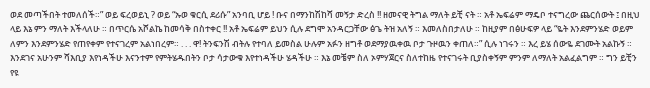ወደ መጣችበት ተመለሰች።” ወይ ፍረወይኒ ? ወይ “ኡወ ቁርሲ ደሪሱ” አንባቢ ሆይ ! ቡና በማንከሽከሻ መኝታ ድረስ !! ዘመናዊ ትግል ማለት ይቺ ናት ። አቶ ኤፍሬም ማዴቦ ተናግረው ጨርሰውት ፤ በዚህ ላይ እኔ ምን ማለት እችላለሁ ። በጥርሴ አሾልኬ ከመሳቅ በስተቀር !! አቶ ኤፍሬም ይህን ሲሉ ደግሞ አንዳርጋቸው ፅጌ ትዝ አለኝ ። እመለስበታለሁ ። ከዚያም በፅሁፍዎ ላይ “ዬት እንደምንሄድ ወይም ለምን እንደምንሄድ የጠየቀም የተናገረም አልነበረም። . . . ዋ! ትንፍንሽ ብትሉ የተባለ ይመስል ሁሉም አፉን ዘግቶ ወደማያዉቀዉ ቦታ ጉዞዉን ቀጠለ።” ሲሉ ነገሩን ። እረ ይሄ ሰውዬ ደገሙት አልኩኝ ። እንደገና አሁንም ሻእቢያ እየነዳችሁ እናንተም የምትሄዱበትን ቦታ ሳታውቁ እየተነዳችሁ ሄዳችሁ ። እኔ መቼም ስለ ኦምሃጀርና ስለተከዜ የተናገሩት ቢያስቀኝም ምንም ለማለት አልፈልግም ። ግን ይቺን የዩ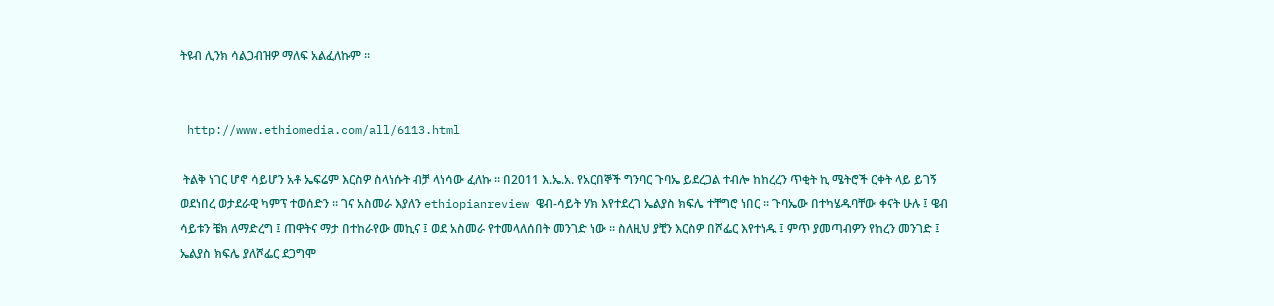ትዩብ ሊንክ ሳልጋብዝዎ ማለፍ አልፈለኩም ።


 http://www.ethiomedia.com/all/6113.html

 ትልቅ ነገር ሆኖ ሳይሆን አቶ ኤፍሬም እርስዎ ስላነሱት ብቻ ላነሳው ፈለኩ ። በ2011 እ.ኤ.አ. የአርበኞች ግንባር ጉባኤ ይደረጋል ተብሎ ከከረረን ጥቂት ኪ ሜትሮች ርቀት ላይ ይገኝ ወደነበረ ወታደራዊ ካምፕ ተወሰድን ። ገና አስመራ እያለን ethiopianreview ዌብ-ሳይት ሃክ እየተደረገ ኤልያስ ክፍሌ ተቸግሮ ነበር ። ጉባኤው በተካሄዱባቸው ቀናት ሁሉ ፤ ዌብ ሳይቱን ቼክ ለማድረግ ፤ ጠዋትና ማታ በተከራየው መኪና ፤ ወደ አስመራ የተመላለሰበት መንገድ ነው ። ስለዚህ ያቺን እርስዎ በሾፌር እየተነዱ ፤ ምጥ ያመጣብዎን የከረን መንገድ ፤ ኤልያስ ክፍሌ ያለሾፌር ደጋግሞ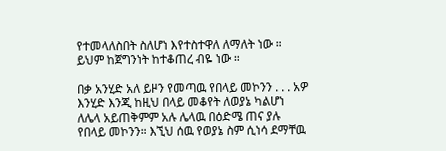የተመላለስበት ስለሆነ እየተስተዋለ ለማለት ነው ። ይህም ከጀግንነት ከተቆጠረ ብዬ ነው ።

በቃ አንሂድ አለ ይዞን የመጣዉ የበላይ መኮንን . . . አዎ እንሂድ እንጂ ከዚህ በላይ መቆየት ለወያኔ ካልሆነ ለሌላ አይጠቅምም አሉ ሌላዉ በዕድሜ ጠና ያሉ የበላይ መኮንን። እኚህ ሰዉ የወያኔ ስም ሲነሳ ደማቸዉ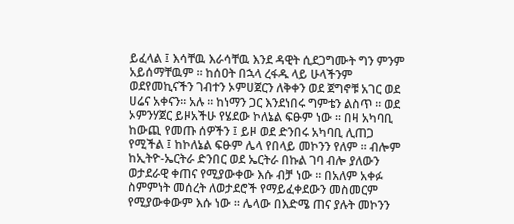ይፈላል ፤ እሳቸዉ እራሳቸዉ እንደ ዳዊት ሲደጋግሙት ግን ምንም አይሰማቸዉም ። ከሰዐት በኋላ ረፋዱ ላይ ሁላችንም ወደየመኪናችን ገብተን ኦምሀጀርን ለቅቀን ወደ ጀግኖቹ አገር ወደ ሀሬና አቀናን። አሉ ። ከነማን ጋር እንደነበሩ ግምቴን ልስጥ ። ወደ ኦምንሃጀር ይዞአችሁ የሄደው ኮለኔል ፍፁም ነው ። በዛ አካባቢ ከውጪ የመጡ ሰዎችን ፤ ይዞ ወደ ድንበሩ አካባቢ ሊጠጋ የሚችል ፤ ከኮለኔል ፍፁም ሌላ የበላይ መኮንን የለም ። ብሎም ከኢትዮ-ኤርትራ ድንበር ወደ ኤርትራ በኩል ገባ ብሎ ያለውን ወታደራዊ ቀጠና የሚያውቀው እሱ ብቻ ነው ። በአለም አቀፉ ስምምነት መሰረት ለወታደሮች የማይፈቀደውን መስመርም የሚያውቀውም እሱ ነው ። ሌላው በእድሜ ጠና ያሉት መኮንን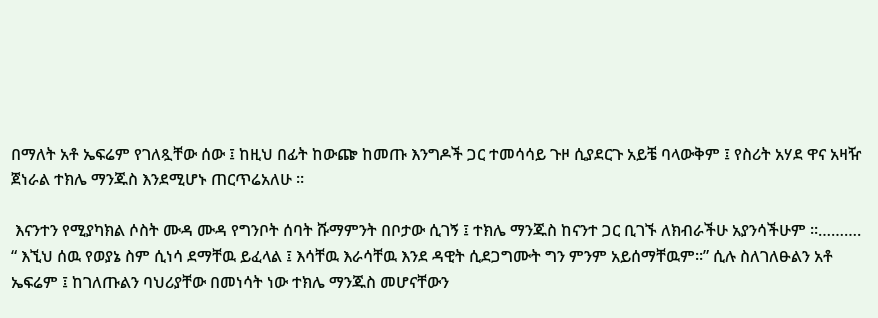በማለት አቶ ኤፍሬም የገለጿቸው ሰው ፤ ከዚህ በፊት ከውጬ ከመጡ እንግዶች ጋር ተመሳሳይ ጉዞ ሲያደርጉ አይቼ ባላውቅም ፤ የስሪት አሃደ ዋና አዛዥ ጀነራል ተክሌ ማንጁስ እንደሚሆኑ ጠርጥሬአለሁ ።

 እናንተን የሚያካክል ሶስት ሙዳ ሙዳ የግንቦት ሰባት ሹማምንት በቦታው ሲገኝ ፤ ተክሌ ማንጁስ ከናንተ ጋር ቢገኙ ለክብራችሁ አያንሳችሁም ።………. “ እኚህ ሰዉ የወያኔ ስም ሲነሳ ደማቸዉ ይፈላል ፤ እሳቸዉ እራሳቸዉ እንደ ዳዊት ሲደጋግሙት ግን ምንም አይሰማቸዉም።” ሲሉ ስለገለፁልን አቶ ኤፍሬም ፤ ከገለጡልን ባህሪያቸው በመነሳት ነው ተክሌ ማንጁስ መሆናቸውን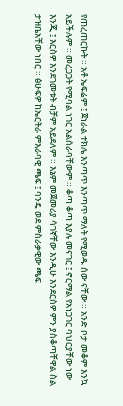የጠረጠርኩት ። አቶ ኤፍሬም ፤ ጀነራል ተክሌ እንጣጥ እንጣጥ ማለት የሚወዱ ሰው ናቸው ። አንድ ቦታ መቆም እንኳ አይችሉም ። መረጋጋት የሚባል ነገር አልሰራባቸውም ። ቆጣ ቆጣ እያሉ መናገር ፤ ኖርማል የአነጋገር ባህርያቸው ነው እንጂ ፤ እርስዎ እንደገመቱት ብቻም አይደለም ። እኔም መጀመሪያ ሳገኛቸው እንዲሁ እንደርስዎ ምን ያስቆጣቸዋል ስል ታዝቤአቸው ነበር ። ፅሁፍዎ ከኤርትራ ምእራባዊ ጫፍ ፤ ባንዴ ወደ ምስራቃዊው ጫፍ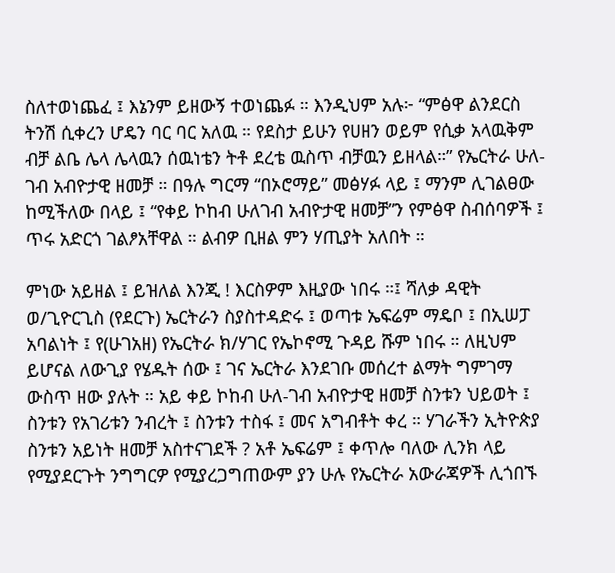ስለተወነጨፈ ፤ እኔንም ይዘውኝ ተወነጨፉ ። እንዲህም አሉ፦ “ምፅዋ ልንደርስ ትንሽ ሲቀረን ሆዴን ባር ባር አለዉ ። የደስታ ይሁን የሀዘን ወይም የሲቃ አላዉቅም ብቻ ልቤ ሌላ ሌላዉን ሰዉነቴን ትቶ ደረቴ ዉስጥ ብቻዉን ይዘላል።” የኤርትራ ሁለ-ገብ አብዮታዊ ዘመቻ ። በዓሉ ግርማ “በኦሮማይ” መፅሃፉ ላይ ፤ ማንም ሊገልፀው ከሚችለው በላይ ፤ “የቀይ ኮከብ ሁለገብ አብዮታዊ ዘመቻ”ን የምፅዋ ስብሰባዎች ፤ ጥሩ አድርጎ ገልፆአቸዋል ። ልብዎ ቢዘል ምን ሃጢያት አለበት ።

ምነው አይዘል ፤ ይዝለል እንጂ ! እርስዎም እዚያው ነበሩ ።፤ ሻለቃ ዳዊት ወ/ጊዮርጊስ (የደርጉ) ኤርትራን ስያስተዳድሩ ፤ ወጣቱ ኤፍሬም ማዴቦ ፤ በኢሠፓ አባልነት ፤ የ(ሁገአዘ) የኤርትራ ክ/ሃገር የኤኮኖሚ ጉዳይ ሹም ነበሩ ። ለዚህም ይሆናል ለውጊያ የሄዱት ሰው ፤ ገና ኤርትራ እንደገቡ መሰረተ ልማት ግምገማ ውስጥ ዘው ያሉት ። አይ ቀይ ኮከብ ሁለ-ገብ አብዮታዊ ዘመቻ ስንቱን ህይወት ፤ ስንቱን የአገሪቱን ንብረት ፤ ስንቱን ተስፋ ፤ መና አግብቶት ቀረ ። ሃገራችን ኢትዮጵያ ስንቱን አይነት ዘመቻ አስተናገደች ? አቶ ኤፍሬም ፤ ቀጥሎ ባለው ሊንክ ላይ የሚያደርጉት ንግግርዎ የሚያረጋግጠውም ያን ሁሉ የኤርትራ አውራጃዎች ሊጎበኙ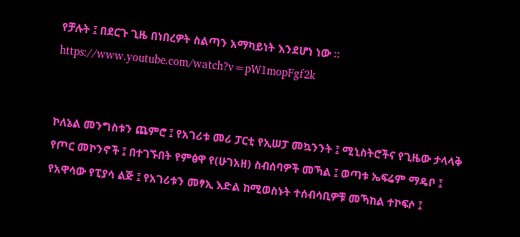የቻሉት ፤ በደርጉ ጊዜ በነበረዎት ስልጣን አማካይነት እንደሆነ ነው ።
https://www.youtube.com/watch?v=pW1mopFgf2k


ኮለኔል መንግስቱን ጨምሮ ፤ የአገሪቱ መሪ ፓርቲ የኢሠፓ መኳንንት ፤ ሚኒስትሮችና የጊዜው ታላላቅ የጦር መኮንኖች ፤ በተገኙበት የምፅዋ የ(ሁገአዘ) ስብሰባዎች መኻል ፤ ወጣቱ ኤፍሬም ማዴቦ ፤ የአዋሳው የፒያሳ ልጅ ፤ የአገሪቱን መፃኢ እድል ከሚወስኑት ተሰብሳቢዎቹ መኻከል ተኮፍሶ ፤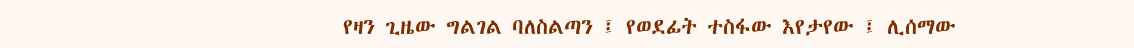የዛን ጊዜው ግልገል ባለስልጣን ፤ የወደፊት ተስፋው እየታየው ፤ ሊሰማው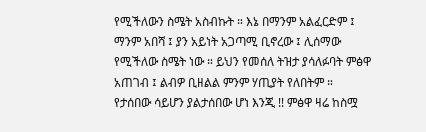የሚችለውን ስሜት አስብኩት ። እኔ በማንም አልፈርድም ፤ ማንም አበሻ ፤ ያን አይነት አጋጣሚ ቢኖረው ፤ ሊሰማው የሚችለው ስሜት ነው ። ይህን የመሰለ ትዝታ ያሳለፉባት ምፅዋ አጠገብ ፤ ልብዎ ቢዘልል ምንም ሃጢያት የለበትም ። የታሰበው ሳይሆን ያልታሰበው ሆነ እንጂ !! ምፅዋ ዛሬ ከስሟ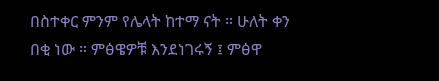በስተቀር ምንም የሌላት ከተማ ናት ። ሁለት ቀን በቂ ነው ። ምፅዌዎቹ እንደነገሩኝ ፤ ምፅዋ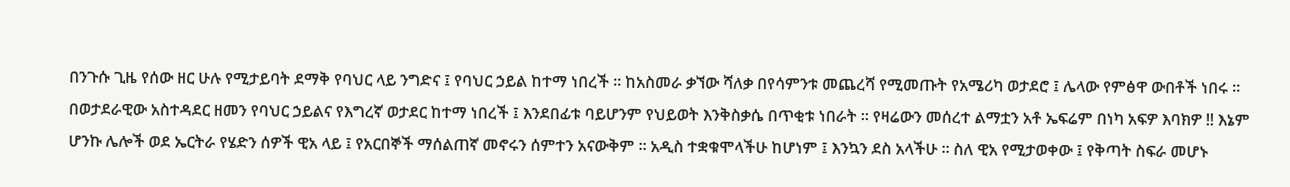በንጉሱ ጊዜ የሰው ዘር ሁሉ የሚታይባት ደማቅ የባህር ላይ ንግድና ፤ የባህር ኃይል ከተማ ነበረች ። ከአስመራ ቃኘው ሻለቃ በየሳምንቱ መጨረሻ የሚመጡት የአሜሪካ ወታደሮ ፤ ሌላው የምፅዋ ውበቶች ነበሩ ። በወታደራዊው አስተዳደር ዘመን የባህር ኃይልና የእግረኛ ወታደር ከተማ ነበረች ፤ እንደበፊቱ ባይሆንም የህይወት እንቅስቃሴ በጥቂቱ ነበራት ። የዛሬውን መሰረተ ልማቷን አቶ ኤፍሬም በነካ አፍዎ እባክዎ !! እኔም ሆንኩ ሌሎች ወደ ኤርትራ የሄድን ሰዎች ዊአ ላይ ፤ የአርበኞች ማሰልጠኛ መኖሩን ሰምተን አናውቅም ። አዲስ ተቋቁሞላችሁ ከሆነም ፤ እንኳን ደስ አላችሁ ። ስለ ዊአ የሚታወቀው ፤ የቅጣት ስፍራ መሆኑ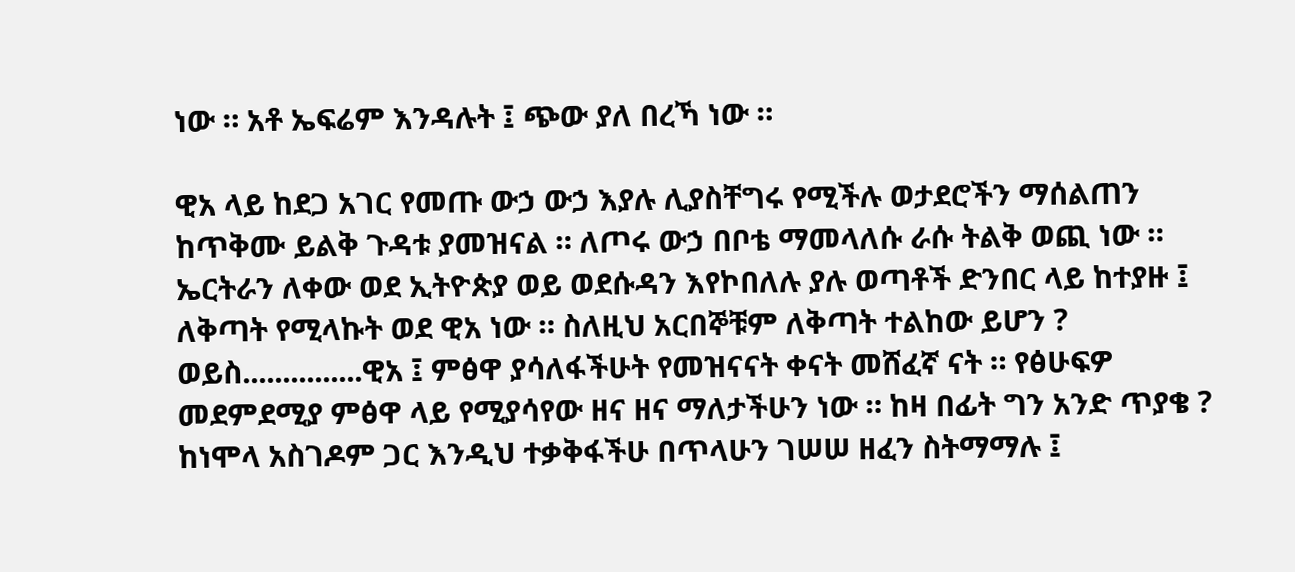ነው ። አቶ ኤፍሬም እንዳሉት ፤ ጭው ያለ በረኻ ነው ።

ዊአ ላይ ከደጋ አገር የመጡ ውኃ ውኃ እያሉ ሊያስቸግሩ የሚችሉ ወታደሮችን ማሰልጠን ከጥቅሙ ይልቅ ጉዳቱ ያመዝናል ። ለጦሩ ውኃ በቦቴ ማመላለሱ ራሱ ትልቅ ወጪ ነው ። ኤርትራን ለቀው ወደ ኢትዮጵያ ወይ ወደሱዳን እየኮበለሉ ያሉ ወጣቶች ድንበር ላይ ከተያዙ ፤ ለቅጣት የሚላኩት ወደ ዊአ ነው ። ስለዚህ አርበኞቹም ለቅጣት ተልከው ይሆን ? ወይስ...............ዊአ ፤ ምፅዋ ያሳለፋችሁት የመዝናናት ቀናት መሸፈኛ ናት ። የፅሁፍዎ መደምደሚያ ምፅዋ ላይ የሚያሳየው ዘና ዘና ማለታችሁን ነው ። ከዛ በፊት ግን አንድ ጥያቄ ? ከነሞላ አስገዶም ጋር እንዲህ ተቃቅፋችሁ በጥላሁን ገሠሠ ዘፈን ስትማማሉ ፤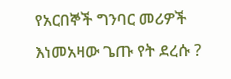የአርበኞች ግንባር መሪዎች እነመአዛው ጌጡ የት ደረሱ ?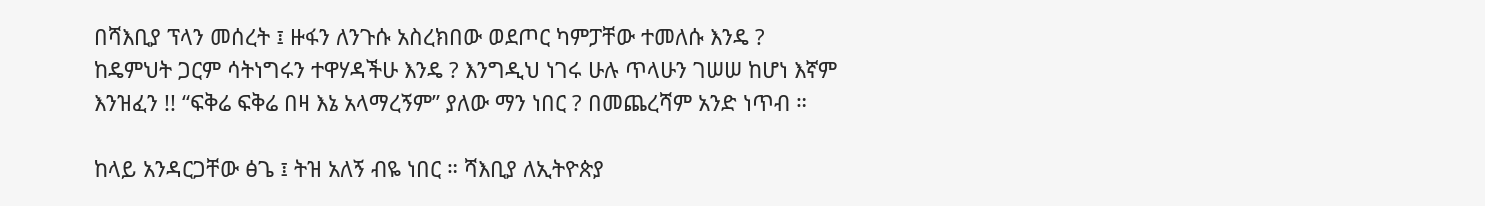በሻእቢያ ፕላን መሰረት ፤ ዙፋን ለንጉሱ አስረክበው ወደጦር ካምፓቸው ተመለሱ እንዴ ? ከዴምህት ጋርም ሳትነግሩን ተዋሃዳችሁ እንዴ ? እንግዲህ ነገሩ ሁሉ ጥላሁን ገሠሠ ከሆነ እኛም እንዝፈን !! “ፍቅሬ ፍቅሬ በዛ እኔ አላማረኝም” ያለው ማን ነበር ? በመጨረሻም አንድ ነጥብ ።

ከላይ አንዳርጋቸው ፅጌ ፤ ትዝ አለኝ ብዬ ነበር ። ሻእቢያ ለኢትዮጵያ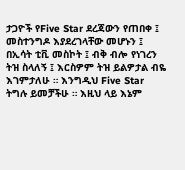ታጋዮች የFive Star ደረጃውን የጠበቀ ፤ መስተንግዶ እያደረገላቸው መሆኑን ፤ በኢሳት ቲቪ መስኮት ፤ ብቅ ብሎ የነገረን ትዝ ስላለኝ ፤ እርስዎም ትዝ ይልዎታል ብዬ እገምታለሁ ። እንግዲህ Five Star ትግሉ ይመቻችሁ ። እዚህ ላይ እኔም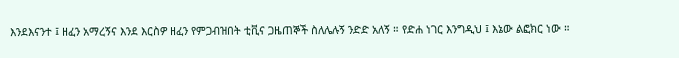እንደእናንተ ፤ ዘፈን አማረኝና እንደ እርስዎ ዘፈን የምጋብዝበት ቲቪና ጋዜጠኞች ስለሌሉኝ ንድድ አለኝ ። የድሐ ነገር እንግዲህ ፤ እኔው ልፎክር ነው ።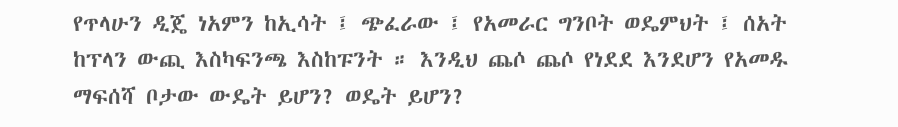የጥላሁን ዲጄ ነአምን ከኢሳት ፤ ጭፈራው ፤ የአመራር ግንቦት ወዴምህት ፤ ሰአት ከፕላን ውጪ እስካፍንጫ እስከፑንት ። እንዲህ ጨሶ ጨሶ የነደደ እንደሆን የአመዱ ማፍሰሻ ቦታው ውዴት ይሆን? ወዴት ይሆን?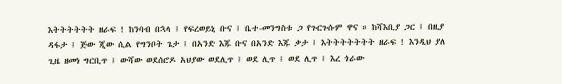እትትትትትት ዘራፍ ! ከንባብ በኋላ ፤ የፍረወይኒ ቡና ፤ ቤተ-መንግስቱ ጋ የጉርጉሱም ዋና ። ከሻእቢያ ጋር ፤ በዚያ ዳፋታ ፤ ጅው ጂው ሲል የግንቦት ጌታ ፤ በአንድ እጁ ቡና በአንድ እጁ ቃታ ፤ እትትትትትትት ዘራፍ ! እንዲህ ያለ ጊዜ ዘመነ ግርቢጥ ፤ ውሻው ወደሰሮዶ አህያው ወደሊጥ ፤ ወደ ሊጥ ፤ ወደ ሊጥ ፤ እረ ጎራው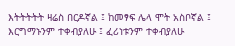እትትትትት ዛሬስ በርዶኛል ፤ ከመፃፍ ሌላ ሞት አስቦኛል ፤ እርግማኑንም ተቀብያለሁ ፤ ፈሪነቱንም ተቀብያለሁ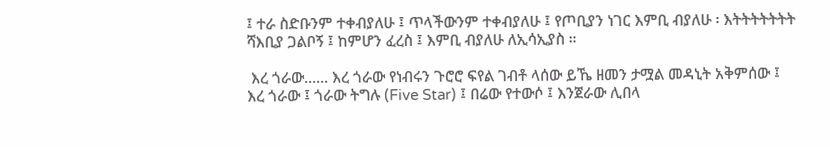፤ ተራ ስድቡንም ተቀብያለሁ ፤ ጥላችውንም ተቀብያለሁ ፤ የጦቢያን ነገር እምቢ ብያለሁ ፡ እትትትትትትት ሻእቢያ ጋልቦኝ ፤ ከምሆን ፈረስ ፤ እምቢ ብያለሁ ለኢሳኢያስ ።

 እረ ጎራው...... እረ ጎራው የነብሩን ጉሮሮ ፍየል ገብቶ ላሰው ይኼ ዘመን ታሟል መዳኒት አቅምሰው ፤ እረ ጎራው ፤ ጎራው ትግሉ (Five Star) ፤ በሬው የተውሶ ፤ እንጀራው ሊበላ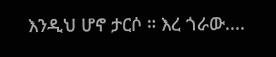እንዲህ ሆኖ ታርሶ ። እረ ጎራው....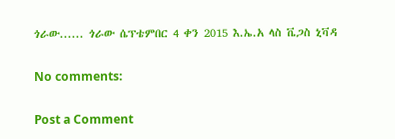ጎራው...... ጎራው ሴፕቴምበር 4 ቀን 2015 እ.ኤ.አ ላስ ቬጋስ ኒቫዳ

No comments:

Post a Comment